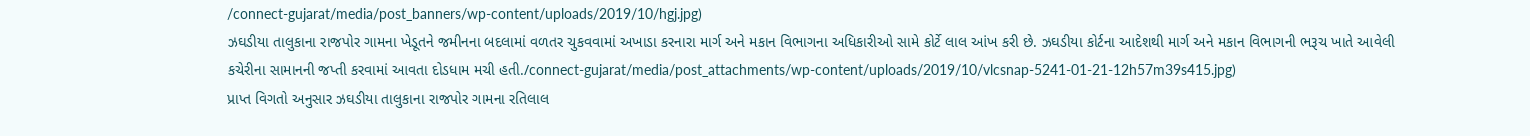/connect-gujarat/media/post_banners/wp-content/uploads/2019/10/hgj.jpg)
ઝઘડીયા તાલુકાના રાજપોર ગામના ખેડૂતને જમીનના બદલામાં વળતર ચુકવવામાં અખાડા કરનારા માર્ગ અને મકાન વિભાગના અધિકારીઓ સામે કોર્ટે લાલ આંખ કરી છે. ઝઘડીયા કોર્ટના આદેશથી માર્ગ અને મકાન વિભાગની ભરૂચ ખાતે આવેલી કચેરીના સામાનની જપ્તી કરવામાં આવતા દોડધામ મચી હતી./connect-gujarat/media/post_attachments/wp-content/uploads/2019/10/vlcsnap-5241-01-21-12h57m39s415.jpg)
પ્રાપ્ત વિગતો અનુસાર ઝઘડીયા તાલુકાના રાજપોર ગામના રતિલાલ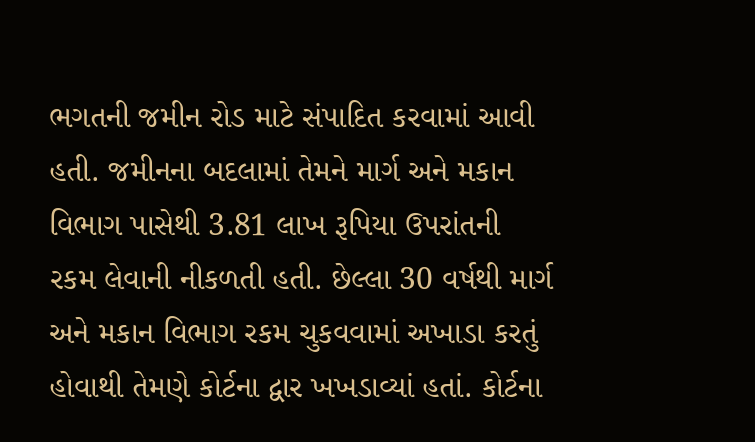ભગતની જમીન રોડ માટે સંપાદિત કરવામાં આવી હતી. જમીનના બદલામાં તેમને માર્ગ અને મકાન વિભાગ પાસેથી 3.81 લાખ રૂપિયા ઉપરાંતની રકમ લેવાની નીકળતી હતી. છેલ્લા 30 વર્ષથી માર્ગ અને મકાન વિભાગ રકમ ચુકવવામાં અખાડા કરતું હોવાથી તેમણે કોર્ટના દ્વાર ખખડાવ્યાં હતાં. કોર્ટના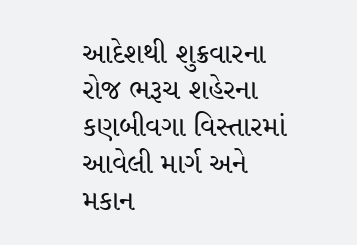આદેશથી શુક્રવારના રોજ ભરૂચ શહેરના કણબીવગા વિસ્તારમાં આવેલી માર્ગ અને મકાન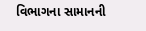વિભાગના સામાનની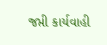જપ્તી કાર્યવાહી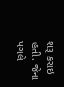શરૂ કરાઇ હતી. જેના પગલે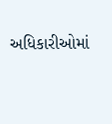અધિકારીઓમાં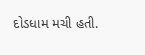દોડધામ મચી હતી.